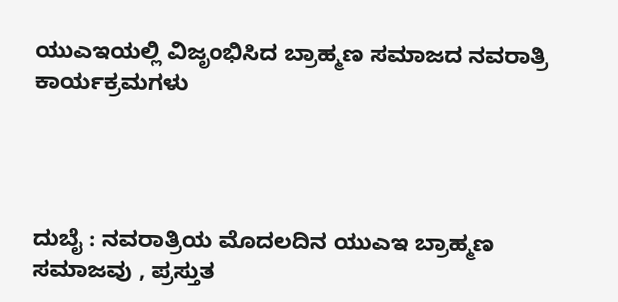ಯುಎಇಯಲ್ಲಿ ವಿಜೃಂಭಿಸಿದ ಬ್ರಾಹ್ಮಣ ಸಮಾಜದ ನವರಾತ್ರಿ ಕಾರ್ಯಕ್ರಮಗಳು




ದುಬೈ : ನವರಾತ್ರಿಯ ಮೊದಲದಿನ ಯುಎಇ ಬ್ರಾಹ್ಮಣ ಸಮಾಜವು , ಪ್ರಸ್ತುತ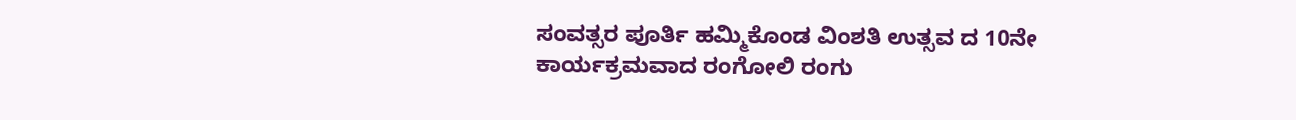ಸಂವತ್ಸರ ಪೂರ್ತಿ ಹಮ್ಮಿಕೊಂಡ ವಿಂಶತಿ ಉತ್ಸವ ದ 10ನೇ ಕಾರ್ಯಕ್ರಮವಾದ ರಂಗೋಲಿ ರಂಗು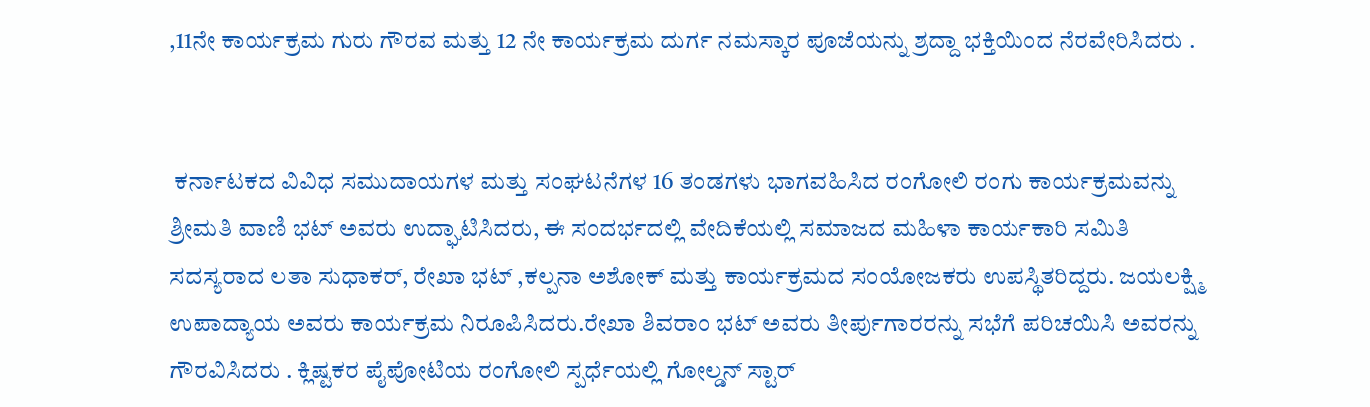,11ನೇ ಕಾರ್ಯಕ್ರಮ ಗುರು ಗೌರವ ಮತ್ತು 12 ನೇ ಕಾರ್ಯಕ್ರಮ ದುರ್ಗ ನಮಸ್ಕಾರ ಪೂಜೆಯನ್ನು ಶ್ರದ್ದಾ ಭಕ್ತಿಯಿಂದ ನೆರವೇರಿಸಿದರು .


 ಕರ್ನಾಟಕದ ವಿವಿಧ ಸಮುದಾಯಗಳ ಮತ್ತು ಸಂಘಟನೆಗಳ 16 ತಂಡಗಳು ಭಾಗವಹಿಸಿದ ರಂಗೋಲಿ ರಂಗು ಕಾರ್ಯಕ್ರಮವನ್ನು ಶ್ರೀಮತಿ ವಾಣಿ ಭಟ್ ಅವರು ಉದ್ಘಾಟಿಸಿದರು, ಈ ಸಂದರ್ಭದಲ್ಲಿ ವೇದಿಕೆಯಲ್ಲಿ ಸಮಾಜದ ಮಹಿಳಾ ಕಾರ್ಯಕಾರಿ ಸಮಿತಿ ಸದಸ್ಯರಾದ ಲತಾ ಸುಧಾಕರ್, ರೇಖಾ ಭಟ್ ,ಕಲ್ಪನಾ ಅಶೋಕ್ ಮತ್ತು ಕಾರ್ಯಕ್ರಮದ ಸಂಯೋಜಕರು ಉಪಸ್ಥಿತರಿದ್ದರು. ಜಯಲಕ್ಷ್ಮಿ ಉಪಾದ್ಯಾಯ ಅವರು ಕಾರ್ಯಕ್ರಮ ನಿರೂಪಿಸಿದರು.ರೇಖಾ ಶಿವರಾಂ ಭಟ್ ಅವರು ತೀರ್ಪುಗಾರರನ್ನು ಸಭೆಗೆ ಪರಿಚಯಿಸಿ ಅವರನ್ನು ಗೌರವಿಸಿದರು . ಕ್ಲಿಷ್ಟಕರ ಪೈಪೋಟಿಯ ರಂಗೋಲಿ ಸ್ಪರ್ಧೆಯಲ್ಲಿ ಗೋಲ್ಡನ್ ಸ್ಟಾರ್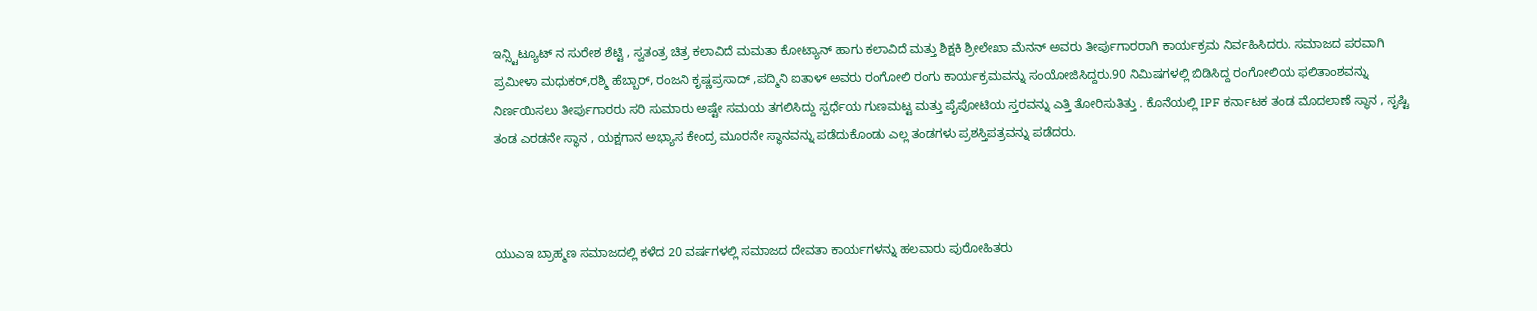ಇನ್ಸ್ಟಿಟ್ಯೂಟ್ ನ ಸುರೇಶ ಶೆಟ್ಟಿ , ಸ್ವತಂತ್ರ ಚಿತ್ರ ಕಲಾವಿದೆ ಮಮತಾ ಕೋಟ್ಯಾನ್ ಹಾಗು ಕಲಾವಿದೆ ಮತ್ತು ಶಿಕ್ಷಕಿ ಶ್ರೀಲೇಖಾ ಮೆನನ್ ಅವರು ತೀರ್ಪುಗಾರರಾಗಿ ಕಾರ್ಯಕ್ರಮ ನಿರ್ವಹಿಸಿದರು. ಸಮಾಜದ ಪರವಾಗಿ ಪ್ರಮೀಳಾ ಮಧುಕರ್,ರಶ್ಮಿ ಹೆಬ್ಬಾರ್, ರಂಜನಿ ಕೃಷ್ಣಪ್ರಸಾದ್ ,ಪದ್ಮಿನಿ ಐತಾಳ್ ಅವರು ರಂಗೋಲಿ ರಂಗು ಕಾರ್ಯಕ್ರಮವನ್ನು ಸಂಯೋಜಿಸಿದ್ದರು.90 ನಿಮಿಷಗಳಲ್ಲಿ ಬಿಡಿಸಿದ್ದ ರಂಗೋಲಿಯ ಫಲಿತಾಂಶವನ್ನು ನಿರ್ಣಯಿಸಲು ತೀರ್ಪುಗಾರರು ಸರಿ ಸುಮಾರು ಅಷ್ಟೇ ಸಮಯ ತಗಲಿಸಿದ್ದು ಸ್ಪರ್ಧೆಯ ಗುಣಮಟ್ಟ ಮತ್ತು ಪೈಪೋಟಿಯ ಸ್ತರವನ್ನು ಎತ್ತಿ ತೋರಿಸುತಿತ್ತು . ಕೊನೆಯಲ್ಲಿ IPF ಕರ್ನಾಟಕ ತಂಡ ಮೊದಲಾಣೆ ಸ್ಥಾನ , ಸೃಷ್ಟಿ ತಂಡ ಎರಡನೇ ಸ್ಥಾನ , ಯಕ್ಷಗಾನ ಅಭ್ಯಾಸ ಕೇಂದ್ರ ಮೂರನೇ ಸ್ಥಾನವನ್ನು ಪಡೆದುಕೊಂಡು ಎಲ್ಲ ತಂಡಗಳು ಪ್ರಶಸ್ತಿಪತ್ರವನ್ನು ಪಡೆದರು.



ಯುಎಇ ಬ್ರಾಹ್ಮಣ ಸಮಾಜದಲ್ಲಿ ಕಳೆದ 20 ವರ್ಷಗಳಲ್ಲಿ ಸಮಾಜದ ದೇವತಾ ಕಾರ್ಯಗಳನ್ನು ಹಲವಾರು ಪುರೋಹಿತರು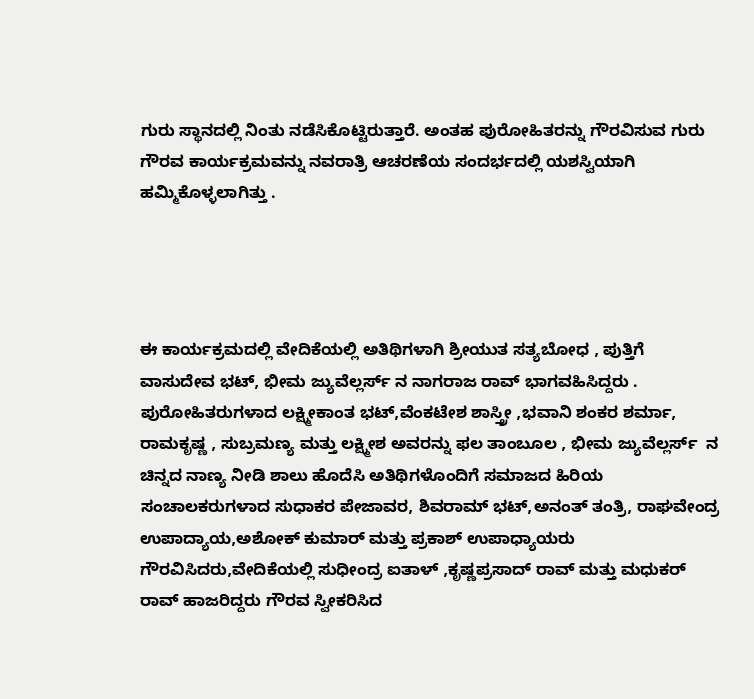ಗುರು ಸ್ಥಾನದಲ್ಲಿ ನಿಂತು ನಡೆಸಿಕೊಟ್ಟಿರುತ್ತಾರೆ. ಅಂತಹ ಪುರೋಹಿತರನ್ನು ಗೌರವಿಸುವ ಗುರು ಗೌರವ ಕಾರ್ಯಕ್ರಮವನ್ನು ನವರಾತ್ರಿ ಆಚರಣೆಯ ಸಂದರ್ಭದಲ್ಲಿ ಯಶಸ್ವಿಯಾಗಿ ಹಮ್ಮಿಕೊಳ್ಳಲಾಗಿತ್ತು .




ಈ ಕಾರ್ಯಕ್ರಮದಲ್ಲಿ ವೇದಿಕೆಯಲ್ಲಿ ಅತಿಥಿಗಳಾಗಿ ಶ್ರೀಯುತ ಸತ್ಯಬೋಧ , ಪುತ್ತಿಗೆ ವಾಸುದೇವ ಭಟ್, ಭೀಮ ಜ್ಯುವೆಲ್ಲರ್ಸ್ ನ ನಾಗರಾಜ ರಾವ್ ಭಾಗವಹಿಸಿದ್ದರು . ಪುರೋಹಿತರುಗಳಾದ ಲಕ್ಷ್ಮೀಕಾಂತ ಭಟ್,ವೆಂಕಟೇಶ ಶಾಸ್ತ್ರೀ ,ಭವಾನಿ ಶಂಕರ ಶರ್ಮಾ, ರಾಮಕೃಷ್ಣ , ಸುಬ್ರಮಣ್ಯ ಮತ್ತು ಲಕ್ಷ್ಮೀಶ ಅವರನ್ನು ಫಲ ತಾಂಬೂಲ , ಭೀಮ ಜ್ಯುವೆಲ್ಲರ್ಸ್  ನ ಚಿನ್ನದ ನಾಣ್ಯ ನೀಡಿ ಶಾಲು ಹೊದೆಸಿ ಅತಿಥಿಗಳೊಂದಿಗೆ ಸಮಾಜದ ಹಿರಿಯ ಸಂಚಾಲಕರುಗಳಾದ ಸುಧಾಕರ ಪೇಜಾವರ, ಶಿವರಾಮ್ ಭಟ್,ಅನಂತ್ ತಂತ್ರಿ, ರಾಘವೇಂದ್ರ ಉಪಾದ್ಯಾಯ,ಅಶೋಕ್ ಕುಮಾರ್ ಮತ್ತು ಪ್ರಕಾಶ್ ಉಪಾಧ್ಯಾಯರು ಗೌರವಿಸಿದರು,ವೇದಿಕೆಯಲ್ಲಿ ಸುಧೀಂದ್ರ ಐತಾಳ್ ,ಕೃಷ್ಣಪ್ರಸಾದ್ ರಾವ್ ಮತ್ತು ಮಧುಕರ್ ರಾವ್ ಹಾಜರಿದ್ದರು ಗೌರವ ಸ್ವೀಕರಿಸಿದ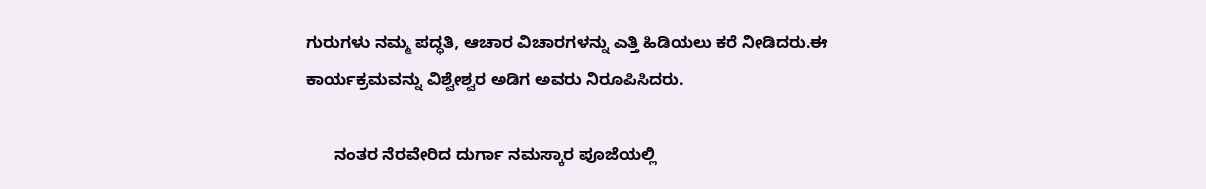ಗುರುಗಳು ನಮ್ಮ ಪದ್ಧತಿ, ಆಚಾರ ವಿಚಾರಗಳನ್ನು ಎತ್ತಿ ಹಿಡಿಯಲು ಕರೆ ನೀಡಿದರು.ಈ ಕಾರ್ಯಕ್ರಮವನ್ನು ವಿಶ್ವೇಶ್ವರ ಅಡಿಗ ಅವರು ನಿರೂಪಿಸಿದರು.

      ನಂತರ ನೆರವೇರಿದ ದುರ್ಗಾ ನಮಸ್ಕಾರ ಪೂಜೆಯಲ್ಲಿ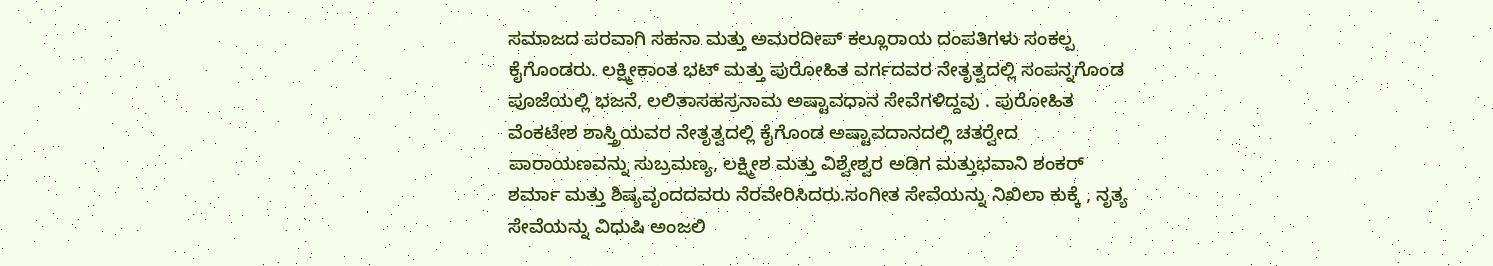ಸಮಾಜದ ಪರವಾಗಿ ಸಹನಾ ಮತ್ತು ಅಮರದೀಪ್ ಕಲ್ಲೂರಾಯ ದಂಪತಿಗಳು ಸಂಕಲ್ಪ ಕೈಗೊಂಡರು. ಲಕ್ಷ್ಮೀಕಾಂತ ಭಟ್ ಮತ್ತು ಪುರೋಹಿತ ವರ್ಗದವರ ನೇತೃತ್ವದಲ್ಲಿ ಸಂಪನ್ನಗೊಂಡ ಪೂಜೆಯಲ್ಲಿ ಭಜನೆ, ಲಲಿತಾಸಹಸ್ರನಾಮ ಅಷ್ಟಾವಧಾನ ಸೇವೆಗಳಿದ್ದವು . ಪುರೋಹಿತ ವೆಂಕಟೇಶ ಶಾಸ್ತ್ರಿಯವರ ನೇತೃತ್ವದಲ್ಲಿ ಕೈಗೊಂಡ ಅಷ್ಟಾವದಾನದಲ್ಲಿ ಚತರ‍್ವೇದ ಪಾರಾಯಣವನ್ನು ಸುಬ್ರಮಣ್ಯ, ಲಕ್ಷ್ಮೀಶ ಮತ್ತು ವಿಶ್ವೇಶ್ವರ ಅಡಿಗ ಮತ್ತುಭವಾನಿ ಶಂಕರ್ ಶರ್ಮಾ ಮತ್ತು ಶಿಷ್ಯವೃಂದದವರು ನೆರವೇರಿಸಿದರು.ಸಂಗೀತ ಸೇವೆಯನ್ನು ನಿಖಿಲಾ ಕುಕ್ಕೆ , ನೃತ್ಯ ಸೇವೆಯನ್ನು ವಿಧುಷಿ ಅಂಜಲಿ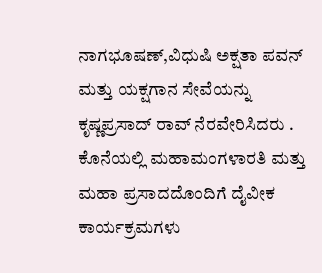ನಾಗಭೂಷಣ್,ವಿಧುಷಿ ಅಕ್ಷತಾ ಪವನ್ ಮತ್ತು ಯಕ್ಷಗಾನ ಸೇವೆಯನ್ನು ಕೃಷ್ಣಪ್ರಸಾದ್ ರಾವ್ ನೆರವೇರಿಸಿದರು . ಕೊನೆಯಲ್ಲಿ ಮಹಾಮಂಗಳಾರತಿ ಮತ್ತು ಮಹಾ ಪ್ರಸಾದದೊಂದಿಗೆ ದೈವೀಕ ಕಾರ್ಯಕ್ರಮಗಳು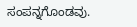ಸಂಪನ್ನಗೊಂಡವು.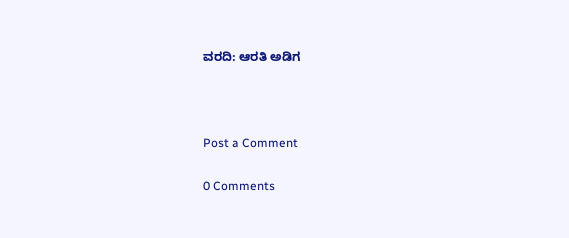ವರದಿ: ಆರತಿ ಅಡಿಗ



Post a Comment

0 Comments